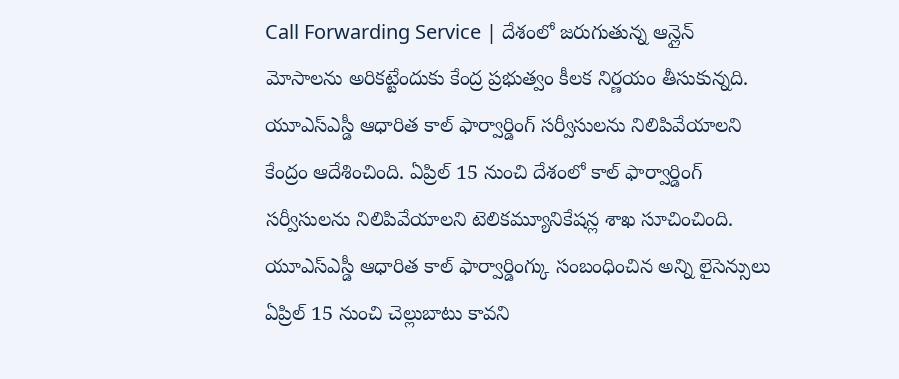Call Forwarding Service | దేశంలో జరుగుతున్న ఆన్లైన్ మోసాలను అరికట్టేందుకు కేంద్ర ప్రభుత్వం కీలక నిర్ణయం తీసుకున్నది. యూఎస్ఎస్డీ ఆధారిత కాల్ ఫార్వార్డింగ్ సర్వీసులను నిలిపివేయాలని కేంద్రం ఆదేశించింది. ఏప్రిల్ 15 నుంచి దేశంలో కాల్ ఫార్వార్డింగ్ సర్వీసులను నిలిపివేయాలని టెలికమ్యూనికేషన్ల శాఖ సూచించింది. యూఎస్ఎస్డీ ఆధారిత కాల్ ఫార్వార్డింగ్కు సంబంధించిన అన్ని లైసెన్సులు ఏప్రిల్ 15 నుంచి చెల్లుబాటు కావని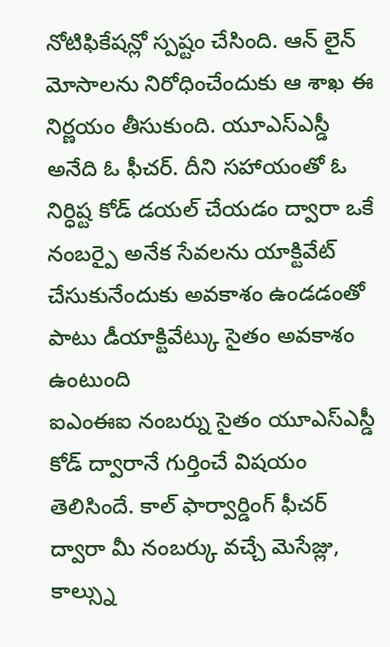నోటిఫికేషన్లో స్పష్టం చేసింది. ఆన్ లైన్ మోసాలను నిరోధించేందుకు ఆ శాఖ ఈ నిర్ణయం తీసుకుంది. యూఎస్ఎస్డీ అనేది ఓ ఫీచర్. దీని సహాయంతో ఓ నిర్ధిష్ట కోడ్ డయల్ చేయడం ద్వారా ఒకే నంబర్పై అనేక సేవలను యాక్టివేట్ చేసుకునేందుకు అవకాశం ఉండడంతో పాటు డీయాక్టివేట్కు సైతం అవకాశం ఉంటుంది
ఐఎంఈఐ నంబర్ను సైతం యూఎస్ఎస్డీ కోడ్ ద్వారానే గుర్తించే విషయం తెలిసిందే. కాల్ ఫార్వార్డింగ్ ఫీచర్ ద్వారా మీ నంబర్కు వచ్చే మెసేజ్లు, కాల్స్ను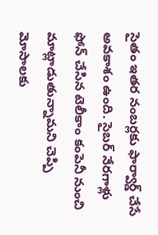సైతం ఇతర నంబర్లకు ఫార్వార్డ్ చేసే అవకాశం ఉంది. సైబర్ నేరగాళ్లు ఫోన్ చేసిన టెలీకాం కంపెనీ నుంచి మాట్లాడుతున్నామని చెప్పి మోసాలకు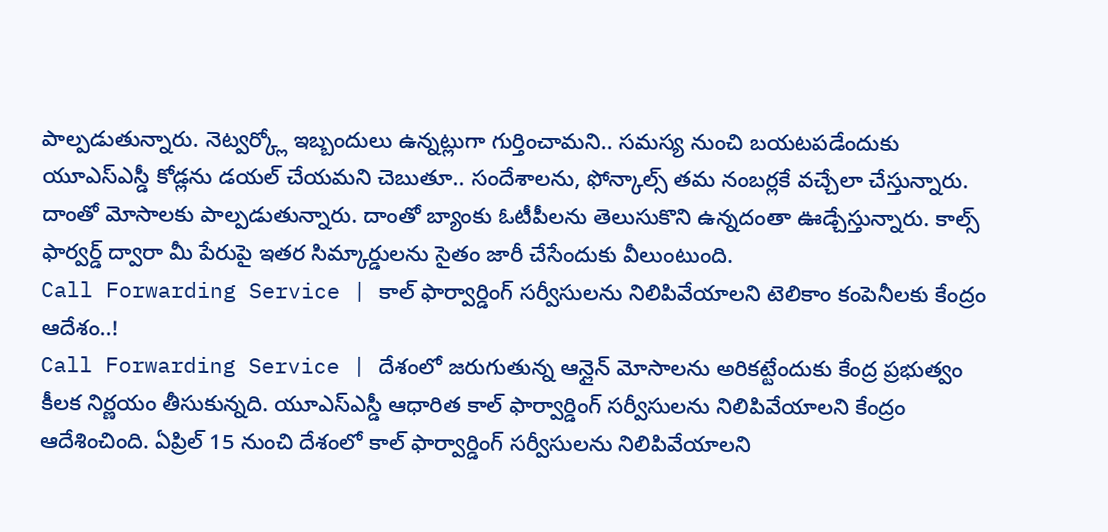పాల్పడుతున్నారు. నెట్వర్క్లో ఇబ్బందులు ఉన్నట్లుగా గుర్తించామని.. సమస్య నుంచి బయటపడేందుకు యూఎస్ఎస్డీ కోడ్లను డయల్ చేయమని చెబుతూ.. సందేశాలను, ఫోన్కాల్స్ తమ నంబర్లకే వచ్చేలా చేస్తున్నారు. దాంతో మోసాలకు పాల్పడుతున్నారు. దాంతో బ్యాంకు ఓటీపీలను తెలుసుకొని ఉన్నదంతా ఊడ్చేస్తున్నారు. కాల్స్ ఫార్వర్డ్ ద్వారా మీ పేరుపై ఇతర సిమ్కార్డులను సైతం జారీ చేసేందుకు వీలుంటుంది.
Call Forwarding Service | కాల్ ఫార్వార్డింగ్ సర్వీసులను నిలిపివేయాలని టెలికాం కంపెనీలకు కేంద్రం ఆదేశం..!
Call Forwarding Service | దేశంలో జరుగుతున్న ఆన్లైన్ మోసాలను అరికట్టేందుకు కేంద్ర ప్రభుత్వం కీలక నిర్ణయం తీసుకున్నది. యూఎస్ఎస్డీ ఆధారిత కాల్ ఫార్వార్డింగ్ సర్వీసులను నిలిపివేయాలని కేంద్రం ఆదేశించింది. ఏప్రిల్ 15 నుంచి దేశంలో కాల్ ఫార్వార్డింగ్ సర్వీసులను నిలిపివేయాలని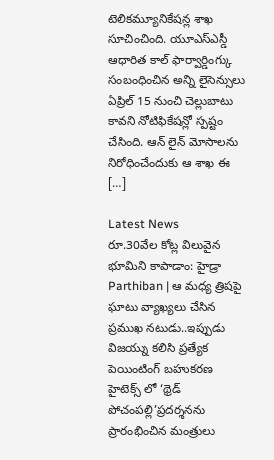టెలికమ్యూనికేషన్ల శాఖ సూచించింది. యూఎస్ఎస్డీ ఆధారిత కాల్ ఫార్వార్డింగ్కు సంబంధించిన అన్ని లైసెన్సులు ఏప్రిల్ 15 నుంచి చెల్లుబాటు కావని నోటిఫికేషన్లో స్పష్టం చేసింది. ఆన్ లైన్ మోసాలను నిరోధించేందుకు ఆ శాఖ ఈ […]

Latest News
రూ.30వేల కోట్ల విలువైన భూమిని కాపాడాం: హైడ్రా
Parthiban | ఆ మధ్య త్రిషపై ఘాటు వ్యాఖ్యలు చేసిన ప్రముఖ నటుడు..ఇప్పుడు విజయ్ను కలిసి ప్రత్యేక పెయింటింగ్ బహుకరణ
హైటెక్స్ లో ‘థ్రెడ్ పోచంపల్లి’ప్రదర్శనను ప్రారంభించిన మంత్రులు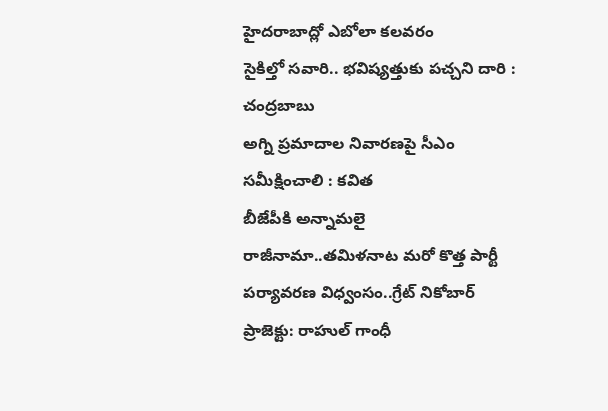హైదరాబాద్లో ఎబోలా కలవరం
సైకిల్తో సవారి.. భవిష్యత్తుకు పచ్చని దారి : చంద్రబాబు
అగ్ని ప్రమాదాల నివారణపై సీఎం సమీక్షించాలి : కవిత
బీజేపీకి అన్నామలై రాజీనామా..తమిళనాట మరో కొత్త పార్టీ
పర్యావరణ విధ్వంసం..గ్రేట్ నికోబార్ ప్రాజెక్టు: రాహుల్ గాంధీ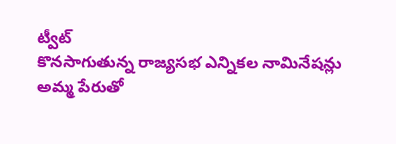ట్వీట్
కొనసాగుతున్న రాజ్యసభ ఎన్నికల నామినేషన్లు
అమ్మ పేరుతో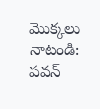మొక్కలు నాటండి: పవన్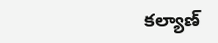కల్యాణ్